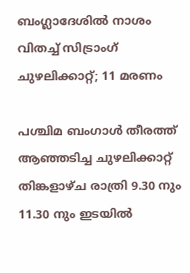ബംഗ്ലാദേശില്‍ നാശം വിതച്ച് സിട്രാംഗ് ചുഴലിക്കാറ്റ്; 11 മരണം

പശ്ചിമ ബംഗാൾ തീരത്ത് ആഞ്ഞടിച്ച ചുഴലിക്കാറ്റ് തിങ്കളാഴ്ച രാത്രി 9.30 നും 11.30 നും ഇടയിൽ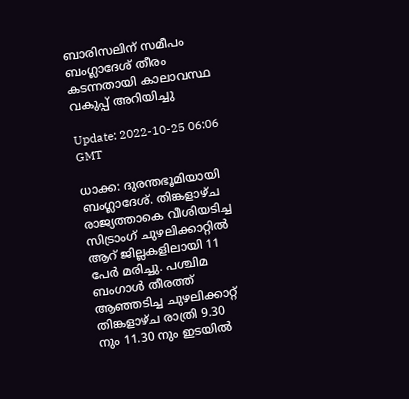ബാരിസലിന് സമീപം ബംഗ്ലാദേശ് തീരം കടന്നതായി കാലാവസ്ഥ വകുപ്പ് അറിയിച്ചു

Update: 2022-10-25 06:06 GMT

ധാക്ക: ദുരന്തഭൂമിയായി ബംഗ്ലാദേശ്. തിങ്കളാഴ്ച രാജ്യത്താകെ വീശിയടിച്ച സിട്രാംഗ് ചുഴലിക്കാറ്റില്‍ ആറ് ജില്ലകളിലായി 11 പേര്‍ മരിച്ചു. പശ്ചിമ ബംഗാൾ തീരത്ത് ആഞ്ഞടിച്ച ചുഴലിക്കാറ്റ് തിങ്കളാഴ്ച രാത്രി 9.30 നും 11.30 നും ഇടയിൽ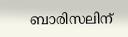ബാരിസലിന്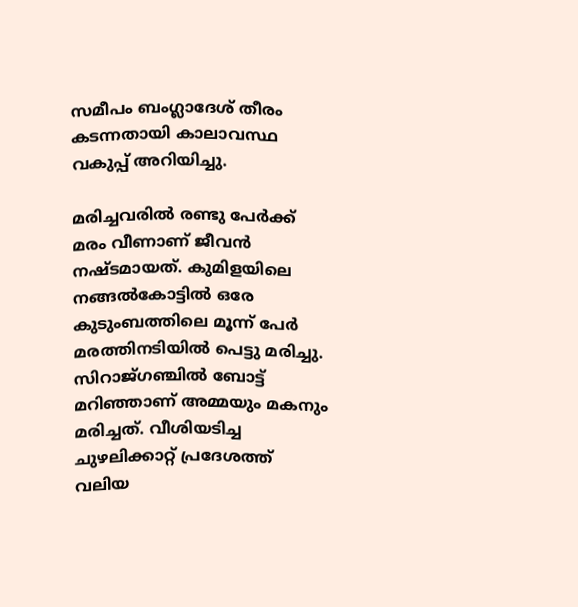സമീപം ബംഗ്ലാദേശ് തീരം കടന്നതായി കാലാവസ്ഥ വകുപ്പ് അറിയിച്ചു.

മരിച്ചവരില്‍ രണ്ടു പേര്‍ക്ക് മരം വീണാണ് ജീവന്‍ നഷ്ടമായത്. കുമിളയിലെ നങ്ങൽകോട്ടിൽ ഒരേ കുടുംബത്തിലെ മൂന്ന് പേർ മരത്തിനടിയിൽ പെട്ടു മരിച്ചു. സിറാജ്ഗഞ്ചിൽ ബോട്ട് മറിഞ്ഞാണ് അമ്മയും മകനും മരിച്ചത്. വീശിയടിച്ച ചുഴലിക്കാറ്റ് പ്രദേശത്ത് വലിയ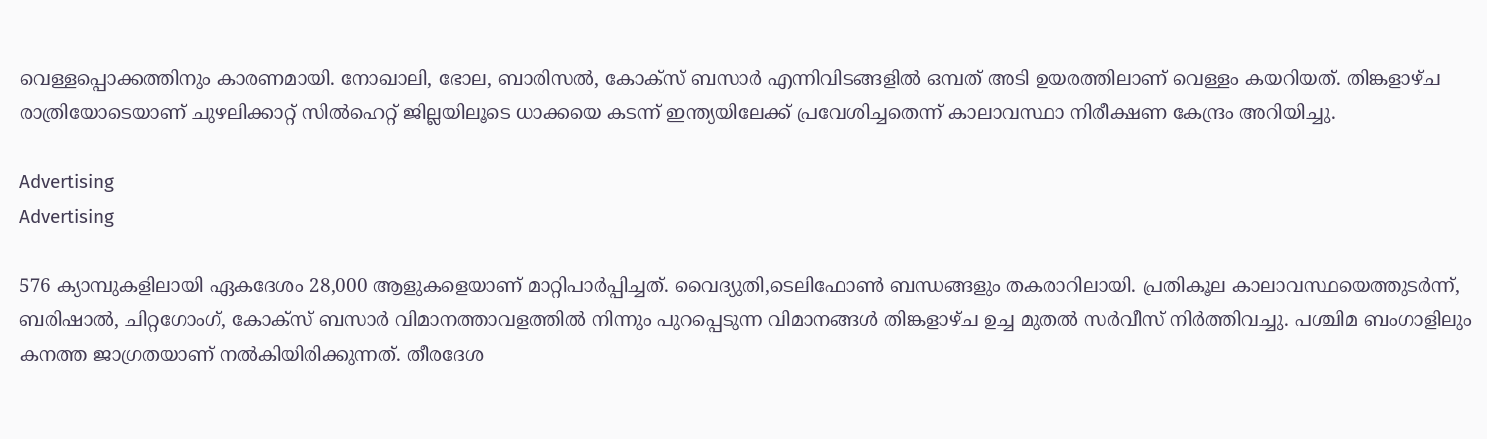വെള്ളപ്പൊക്കത്തിനും കാരണമായി. നോഖാലി, ഭോല, ബാരിസൽ, കോക്‌സ് ബസാർ എന്നിവിടങ്ങളിൽ ഒമ്പത് അടി ഉയരത്തിലാണ് വെള്ളം കയറിയത്. തിങ്കളാഴ്‌ച രാത്രിയോടെയാണ് ചുഴലിക്കാറ്റ് സിൽഹെറ്റ് ജില്ലയിലൂടെ ധാക്കയെ കടന്ന് ഇന്ത്യയിലേക്ക് പ്രവേശിച്ചതെന്ന് കാലാവസ്ഥാ നിരീക്ഷണ കേന്ദ്രം അറിയിച്ചു.

Advertising
Advertising

576 ക്യാമ്പുകളിലായി ഏകദേശം 28,000 ആളുകളെയാണ് മാറ്റിപാര്‍പ്പിച്ചത്. വൈദ്യുതി,ടെലിഫോണ്‍ ബന്ധങ്ങളും തകരാറിലായി. പ്രതികൂല കാലാവസ്ഥയെത്തുടർന്ന്, ബരിഷാൽ, ചിറ്റഗോംഗ്, കോക്‌സ് ബസാർ വിമാനത്താവളത്തില്‍ നിന്നും പുറപ്പെടുന്ന വിമാനങ്ങൾ തിങ്കളാഴ്ച ഉച്ച മുതൽ സര്‍വീസ് നിർത്തിവച്ചു. പശ്ചിമ ബംഗാളിലും കനത്ത ജാഗ്രതയാണ് നൽകിയിരിക്കുന്നത്. തീരദേശ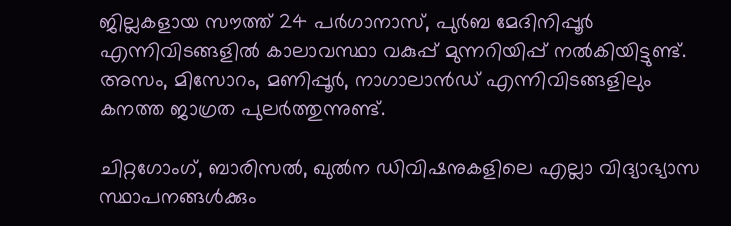ജില്ലകളായ സൗത്ത് 24 പർഗാനാസ്, പുർബ മേദിനിപ്പൂർ എന്നിവിടങ്ങളിൽ കാലാവസ്ഥാ വകുപ്പ് മുന്നറിയിപ്പ് നൽകിയിട്ടുണ്ട്. അസം, മിസോറം, മണിപ്പൂർ, നാഗാലാൻഡ് എന്നിവിടങ്ങളിലും കനത്ത ജാഗ്രത പുലർത്തുന്നുണ്ട്.

ചിറ്റഗോംഗ്, ബാരിസൽ, ഖുൽന ഡിവിഷനുകളിലെ എല്ലാ വിദ്യാഭ്യാസ സ്ഥാപനങ്ങൾക്കും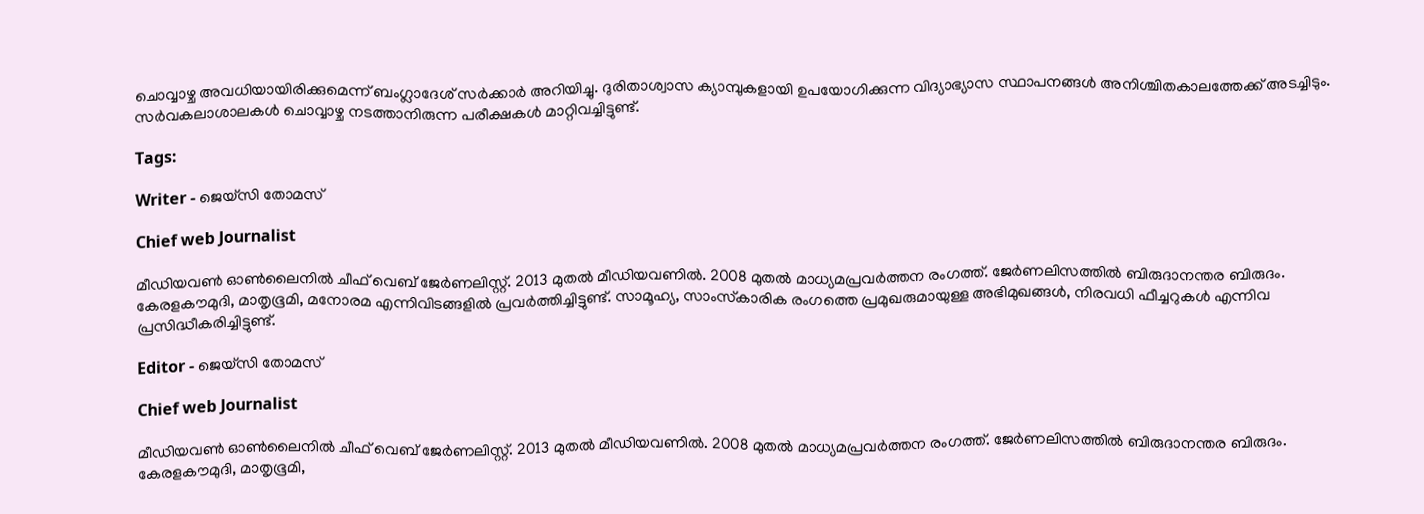ചൊവ്വാഴ്ച അവധിയായിരിക്കുമെന്ന് ബംഗ്ലാദേശ് സർക്കാർ അറിയിച്ചു. ദുരിതാശ്വാസ ക്യാമ്പുകളായി ഉപയോഗിക്കുന്ന വിദ്യാഭ്യാസ സ്ഥാപനങ്ങൾ അനിശ്ചിതകാലത്തേക്ക് അടച്ചിടും. സര്‍വകലാശാലകള്‍ ചൊവ്വാഴ്ച നടത്താനിരുന്ന പരീക്ഷകള്‍ മാറ്റിവച്ചിട്ടുണ്ട്.

Tags:

Writer - ജെയ്സി തോമസ്

Chief web Journalist

മീഡിയവൺ ഓൺലൈനിൽ ചീഫ് വെബ് ജേർണലിസ്റ്റ്. 2013 മുതൽ മീഡിയവണിൽ. 2008 മുതൽ മാധ്യമപ്രവർത്തന രംഗത്ത്. ജേർണലിസത്തിൽ ബിരുദാനന്തര ബിരുദം. കേരളകൗമുദി, മാതൃഭൂമി, മനോരമ എന്നിവിടങ്ങളിൽ പ്രവർത്തിച്ചിട്ടുണ്ട്. സാമൂഹ്യ, സാംസ്‌കാരിക രംഗത്തെ പ്രമുഖരുമായുള്ള അഭിമുഖങ്ങൾ, നിരവധി ഫീച്ചറുകൾ എന്നിവ പ്രസിദ്ധീകരിച്ചിട്ടുണ്ട്.

Editor - ജെയ്സി തോമസ്

Chief web Journalist

മീഡിയവൺ ഓൺലൈനിൽ ചീഫ് വെബ് ജേർണലിസ്റ്റ്. 2013 മുതൽ മീഡിയവണിൽ. 2008 മുതൽ മാധ്യമപ്രവർത്തന രംഗത്ത്. ജേർണലിസത്തിൽ ബിരുദാനന്തര ബിരുദം. കേരളകൗമുദി, മാതൃഭൂമി,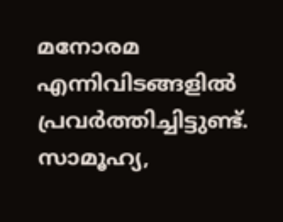മനോരമ എന്നിവിടങ്ങളിൽ പ്രവർത്തിച്ചിട്ടുണ്ട്. സാമൂഹ്യ,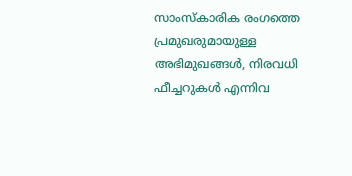സാംസ്‌കാരിക രംഗത്തെ പ്രമുഖരുമായുള്ള അഭിമുഖങ്ങൾ, നിരവധി ഫീച്ചറുകൾ എന്നിവ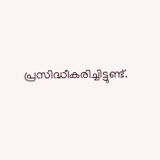പ്രസിദ്ധീകരിച്ചിട്ടുണ്ട്.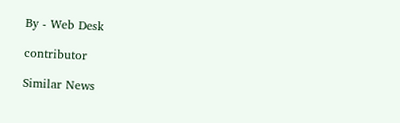By - Web Desk

contributor

Similar News